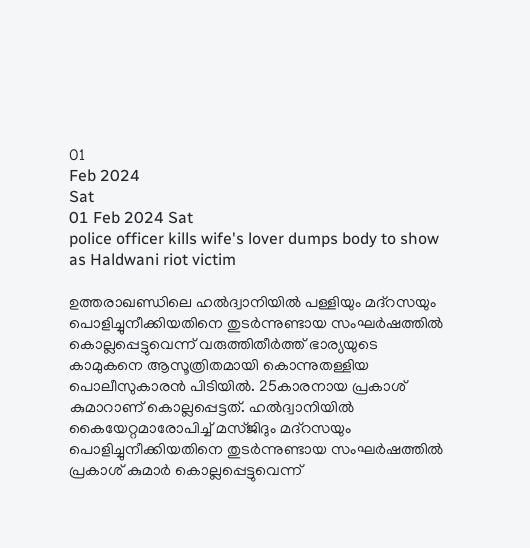01
Feb 2024
Sat
01 Feb 2024 Sat
police officer kills wife's lover dumps body to show as Haldwani riot victim

ഉത്തരാഖണ്ഡിലെ ഹല്‍ദ്വാനിയില്‍ പള്ളിയും മദ്‌റസയും പൊളിച്ചുനീക്കിയതിനെ തുടര്‍ന്നുണ്ടായ സംഘര്‍ഷത്തില്‍ കൊല്ലപ്പെട്ടുവെന്ന് വരുത്തിതീര്‍ത്ത് ഭാര്യയുടെ കാമുകനെ ആസൂത്രിതമായി കൊന്നുതള്ളിയ പൊലീസുകാരന്‍ പിടിയില്‍. 25കാരനായ പ്രകാശ് കുമാറാണ് കൊല്ലപ്പെട്ടത്. ഹല്‍ദ്വാനിയില്‍ കൈയേറ്റമാരോപിച്ച് മസ്ജിദും മദ്‌റസയും പൊളിച്ചുനീക്കിയതിനെ തുടര്‍ന്നുണ്ടായ സംഘര്‍ഷത്തില്‍ പ്രകാശ് കുമാര്‍ കൊല്ലപ്പെട്ടുവെന്ന്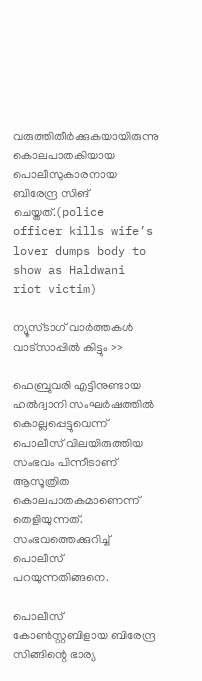വരുത്തിതീര്‍ക്കുകയായിരുന്നു കൊലപാതകിയായ പൊലീസുകാരനായ ബിരേന്ദ്ര സിങ് ചെയ്തത്.(police officer kills wife’s lover dumps body to show as Haldwani riot victim)

ന്യൂസ്ടാഗ് വാര്‍ത്തകള്‍ വാട്‌സാപ്പില്‍ കിട്ടും >>

ഫെബ്രുവരി എട്ടിനുണ്ടായ ഹല്‍ദ്വാനി സംഘര്‍ഷത്തില്‍ കൊല്ലപ്പെട്ടുവെന്ന് പൊലീസ് വിലയിരുത്തിയ സംഭവം പിന്നീടാണ് ആസൂത്രിത കൊലപാതകമാണെന്ന് തെളിയുന്നത്. സംഭവത്തെക്കുറിച്ച് പൊലീസ് പറയുന്നതിങ്ങനെ.

പൊലീസ് കോണ്‍സ്റ്റബിളായ ബിരേന്ദ്ര സിങ്ങിന്റെ ഭാര്യ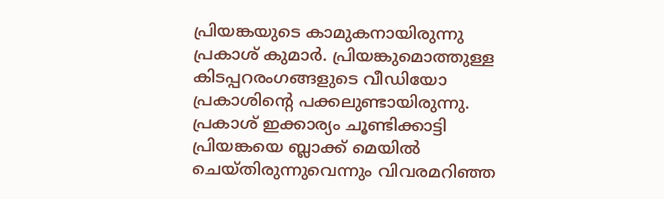പ്രിയങ്കയുടെ കാമുകനായിരുന്നു പ്രകാശ് കുമാര്‍. പ്രിയങ്കുമൊത്തുള്ള കിടപ്പറരംഗങ്ങളുടെ വീഡിയോ പ്രകാശിന്റെ പക്കലുണ്ടായിരുന്നു. പ്രകാശ് ഇക്കാര്യം ചൂണ്ടിക്കാട്ടി പ്രിയങ്കയെ ബ്ലാക്ക് മെയില്‍ ചെയ്തിരുന്നുവെന്നും വിവരമറിഞ്ഞ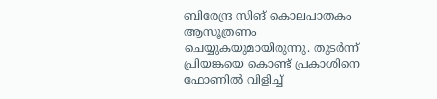ബിരേന്ദ്ര സിങ് കൊലപാതകം ആസൂത്രണം ചെയ്യുകയുമായിരുന്നു. തുടര്‍ന്ന് പ്രിയങ്കയെ കൊണ്ട് പ്രകാശിനെ ഫോണില്‍ വിളിച്ച്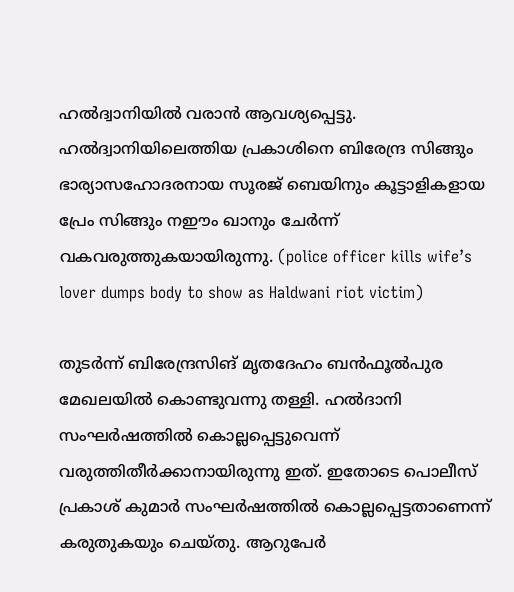ഹല്‍ദ്വാനിയില്‍ വരാന്‍ ആവശ്യപ്പെട്ടു. ഹല്‍ദ്വാനിയിലെത്തിയ പ്രകാശിനെ ബിരേന്ദ്ര സിങ്ങും ഭാര്യാസഹോദരനായ സൂരജ് ബെയിനും കൂട്ടാളികളായ പ്രേം സിങ്ങും നഈം ഖാനും ചേര്‍ന്ന് വകവരുത്തുകയായിരുന്നു. (police officer kills wife’s lover dumps body to show as Haldwani riot victim)

തുടര്‍ന്ന് ബിരേന്ദ്രസിങ് മൃതദേഹം ബന്‍ഫൂല്‍പുര മേഖലയില്‍ കൊണ്ടുവന്നു തള്ളി. ഹല്‍ദാനി സംഘര്‍ഷത്തില്‍ കൊല്ലപ്പെട്ടുവെന്ന് വരുത്തിതീര്‍ക്കാനായിരുന്നു ഇത്. ഇതോടെ പൊലീസ് പ്രകാശ് കുമാര്‍ സംഘര്‍ഷത്തില്‍ കൊല്ലപ്പെട്ടതാണെന്ന് കരുതുകയും ചെയ്തു. ആറുപേര്‍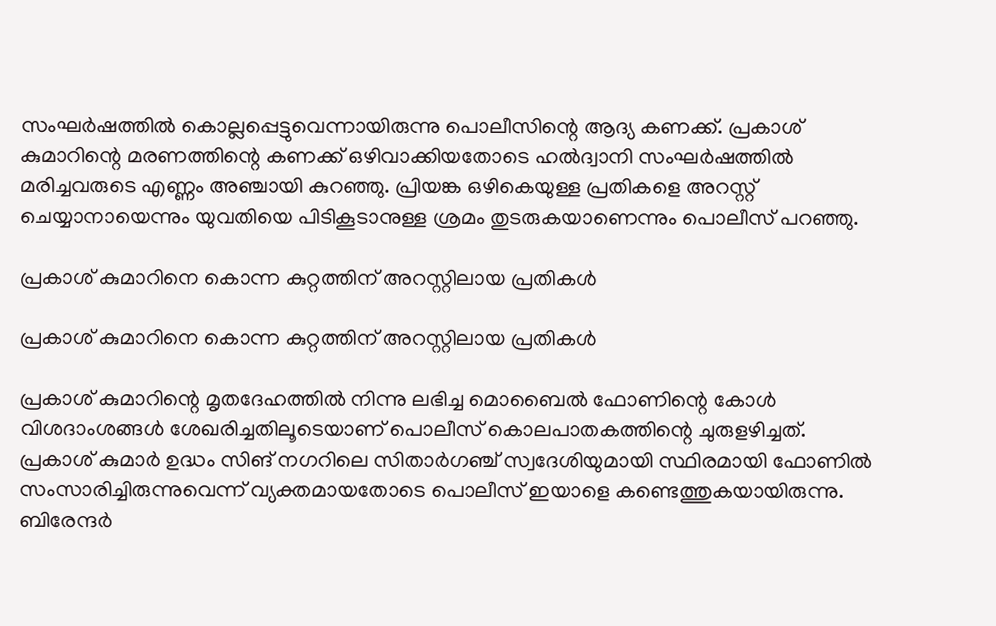സംഘര്‍ഷത്തില്‍ കൊല്ലപ്പെട്ടുവെന്നായിരുന്നു പൊലീസിന്റെ ആദ്യ കണക്ക്. പ്രകാശ് കുമാറിന്റെ മരണത്തിന്റെ കണക്ക് ഒഴിവാക്കിയതോടെ ഹല്‍ദ്വാനി സംഘര്‍ഷത്തില്‍ മരിച്ചവരുടെ എണ്ണം അഞ്ചായി കുറഞ്ഞു. പ്രിയങ്ക ഒഴികെയുള്ള പ്രതികളെ അറസ്റ്റ് ചെയ്യാനായെന്നും യുവതിയെ പിടികൂടാനുള്ള ശ്രമം തുടരുകയാണെന്നും പൊലീസ് പറഞ്ഞു.

പ്രകാശ് കുമാറിനെ കൊന്ന കുറ്റത്തിന് അറസ്റ്റിലായ പ്രതികള്‍

പ്രകാശ് കുമാറിനെ കൊന്ന കുറ്റത്തിന് അറസ്റ്റിലായ പ്രതികള്‍

പ്രകാശ് കുമാറിന്റെ മൃതദേഹത്തില്‍ നിന്നു ലഭിച്ച മൊബൈല്‍ ഫോണിന്റെ കോള്‍ വിശദാംശങ്ങള്‍ ശേഖരിച്ചതിലൂടെയാണ് പൊലീസ് കൊലപാതകത്തിന്റെ ചുരുളഴിച്ചത്. പ്രകാശ് കുമാര്‍ ഉദ്ധം സിങ് നഗറിലെ സിതാര്‍ഗഞ്ച് സ്വദേശിയുമായി സ്ഥിരമായി ഫോണില്‍ സംസാരിച്ചിരുന്നുവെന്ന് വ്യക്തമായതോടെ പൊലീസ് ഇയാളെ കണ്ടെത്തുകയായിരുന്നു. ബിരേന്ദര്‍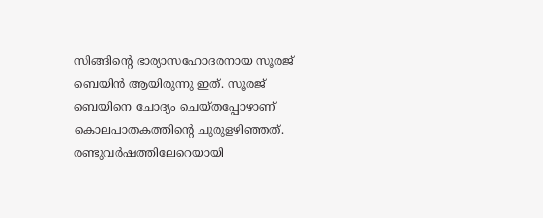സിങ്ങിന്റെ ഭാര്യാസഹോദരനായ സൂരജ് ബെയിന്‍ ആയിരുന്നു ഇത്. സൂരജ് ബെയിനെ ചോദ്യം ചെയ്തപ്പോഴാണ് കൊലപാതകത്തിന്റെ ചുരുളഴിഞ്ഞത്. രണ്ടുവര്‍ഷത്തിലേറെയായി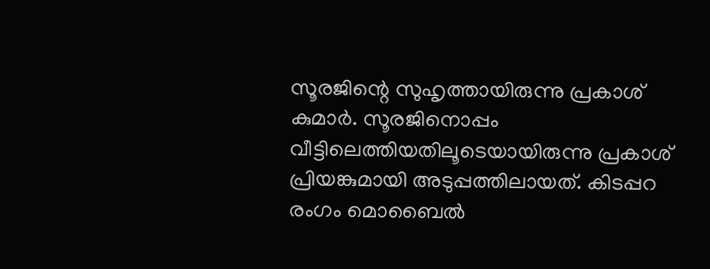സൂരജിന്റെ സുഹൃത്തായിരുന്നു പ്രകാശ് കുമാര്‍. സൂരജിനൊപ്പം വീട്ടിലെത്തിയതിലൂടെയായിരുന്നു പ്രകാശ് പ്രിയങ്കുമായി അടുപ്പത്തിലായത്. കിടപ്പറ രംഗം മൊബൈല്‍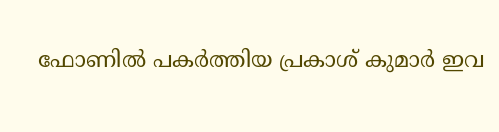ഫോണില്‍ പകര്‍ത്തിയ പ്രകാശ് കുമാര്‍ ഇവ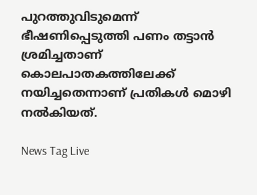പുറത്തുവിടുമെന്ന് ഭീഷണിപ്പെടുത്തി പണം തട്ടാന്‍ ശ്രമിച്ചതാണ് കൊലപാതകത്തിലേക്ക് നയിച്ചതെന്നാണ് പ്രതികള്‍ മൊഴി നല്‍കിയത്.

News Tag Live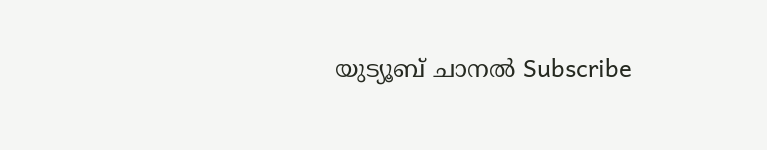യുട്യൂബ് ചാനല്‍ Subscribe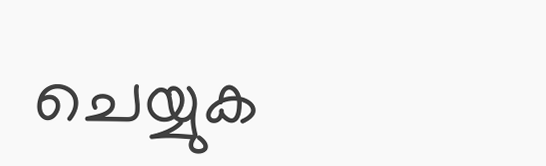ചെയ്യുക